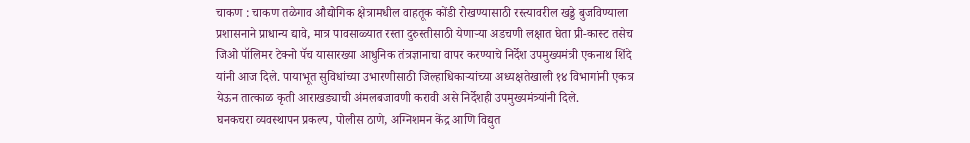चाकण : चाकण तळेगाव औद्योगिक क्षेत्रामधील वाहतूक कोंडी रोखण्यासाठी रस्त्यावरील खड्डे बुजविण्याला प्रशासनाने प्राधान्य द्यावे, मात्र पावसाळ्यात रस्ता दुरुस्तीसाठी येणाऱ्या अडचणी लक्षात घेता प्री-कास्ट तसेच जिओ पॉलिमर टेक्नो पॅच यासारख्या आधुनिक तंत्रज्ञानाचा वापर करण्याचे निर्देश उपमुख्यमंत्री एकनाथ शिंदे यांनी आज दिले. पायाभूत सुविधांच्या उभारणीसाठी जिल्हाधिकाऱ्यांच्या अध्यक्षतेखाली १४ विभागांनी एकत्र येऊन तात्काळ कृती आराखड्याची अंमलबजावणी करावी असे निर्देशही उपमुख्यमंत्र्यांनी दिले.
घनकचरा व्यवस्थापन प्रकल्प, पोलीस ठाणे, अग्निशमन केंद्र आणि विद्युत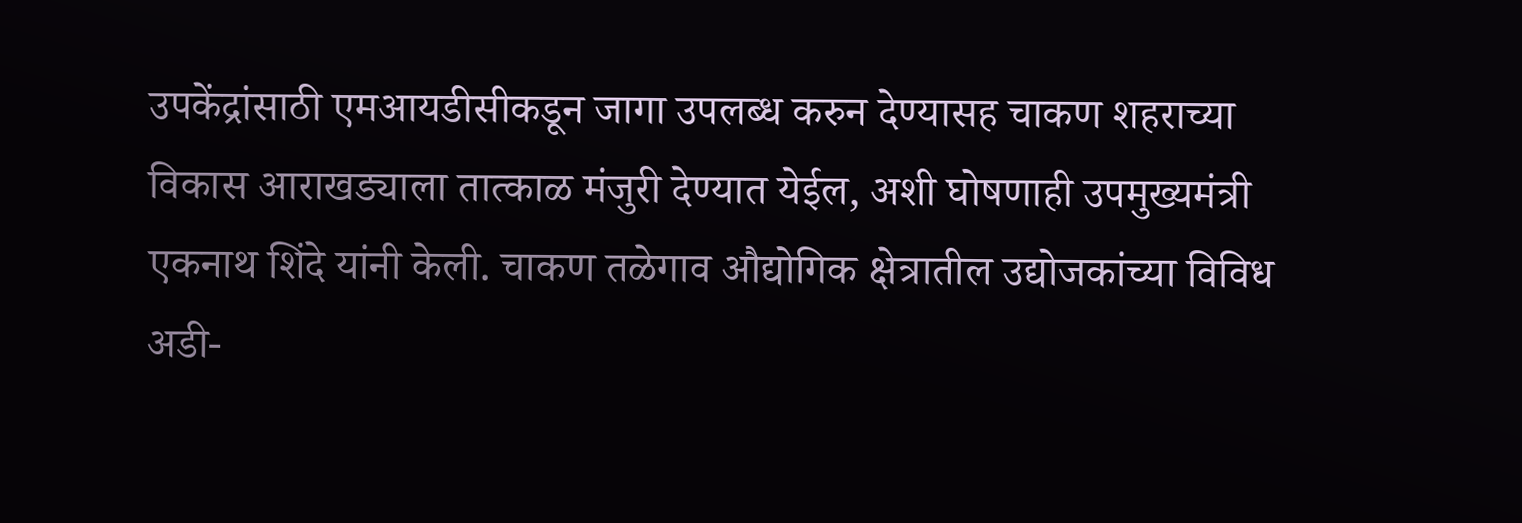उपकेंद्रांसाठी एमआयडीसीकडून जागा उपलब्ध करुन देण्यासह चाकण शहराच्या विकास आराखड्याला तात्काळ मंजुरी देण्यात येईल, अशी घोषणाही उपमुख्यमंत्री एकनाथ शिंदे यांनी केली. चाकण तळेगाव औद्योगिक क्षेत्रातील उद्योजकांच्या विविध अडी-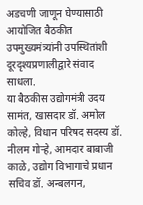अडचणी जाणून घेण्यासाठी आयोजित बैठकीत उपमुख्यमंत्र्यांनी उपस्थितांशी दूरदृश्यप्रणालीद्वारे संवाद साधला.
या बैठकीस उद्योगमंत्री उदय सामंत, खासदार डॉ. अमोल कोल्हे, विधान परिषद सदस्य डॉ. नीलम गोऱ्हे, आमदार बाबाजी काळे, उद्योग विभागाचे प्रधान सचिव डॉ. अन्बलगन,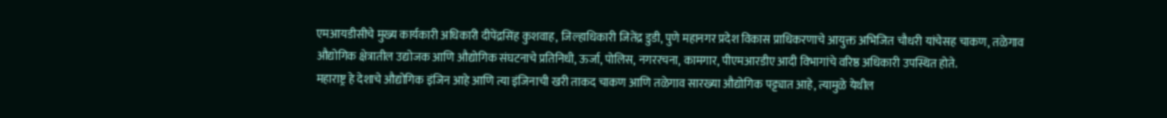एमआयडीसीचे मुख्य कार्यकारी अधिकारी दीपेंद्रसिंह कुशवाह, जिल्हाधिकारी जितेंद्र डुडी, पुणे महानगर प्रदेश विकास प्राधिकरणाचे आयुक्त अभिजित चौधरी यांचेसह चाकण, तळेगाव औद्योगिक क्षेत्रातील उद्योजक आणि औद्योगिक संघटनाचे प्रतिनिधी, ऊर्जा, पोलिस, नगररचना, कामगार, पीएमआरडीए आदी विभागांचे वरिष्ठ अधिकारी उपस्थित होते.
महाराष्ट्र हे देशाचे औद्योगिक इंजिन आहे आणि त्या इंजिनाची खरी ताकद चाकण आणि तळेगाव सारख्या औद्योगिक पट्ट्यात आहे, त्यामुळे येथील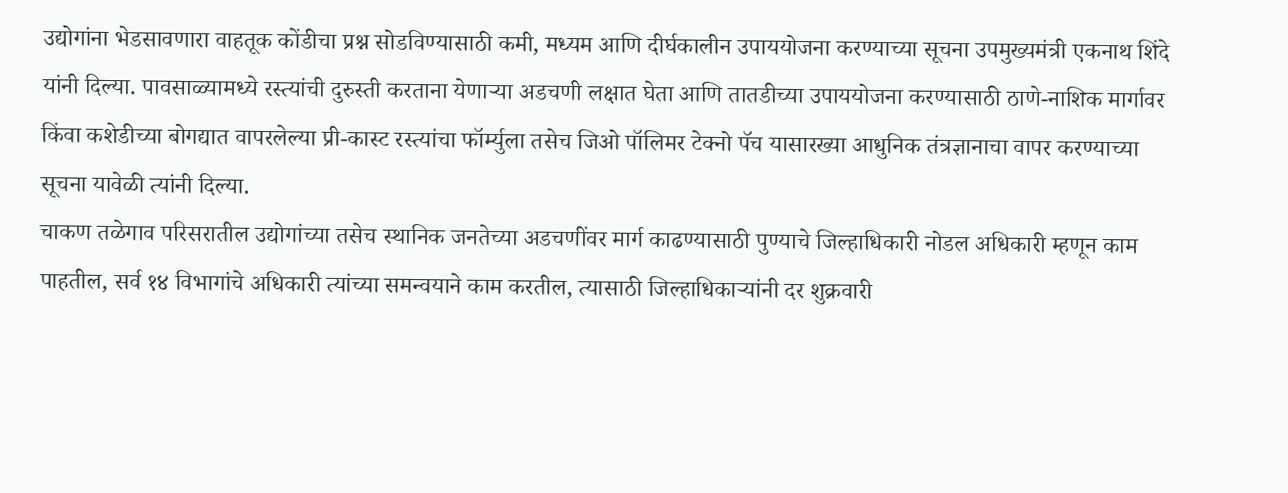उद्योगांना भेडसावणारा वाहतूक कोंडीचा प्रश्न सोडविण्यासाठी कमी, मध्यम आणि दीर्घकालीन उपाययोजना करण्याच्या सूचना उपमुख्यमंत्री एकनाथ शिंदे यांनी दिल्या. पावसाळ्यामध्ये रस्त्यांची दुरुस्ती करताना येणाऱ्या अडचणी लक्षात घेता आणि तातडीच्या उपाययोजना करण्यासाठी ठाणे-नाशिक मार्गावर किंवा कशेडीच्या बोगद्यात वापरलेल्या प्री-कास्ट रस्त्यांचा फॉर्म्युला तसेच जिओ पॉलिमर टेक्नो पॅच यासारख्या आधुनिक तंत्रज्ञानाचा वापर करण्याच्या सूचना यावेळी त्यांनी दिल्या.
चाकण तळेगाव परिसरातील उद्योगांच्या तसेच स्थानिक जनतेच्या अडचणींवर मार्ग काढण्यासाठी पुण्याचे जिल्हाधिकारी नोडल अधिकारी म्हणून काम पाहतील, सर्व १४ विभागांचे अधिकारी त्यांच्या समन्वयाने काम करतील, त्यासाठी जिल्हाधिकाऱ्यांनी दर शुक्रवारी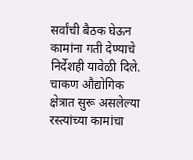सर्वांची बैठक घेऊन कामांना गती देण्याचे निर्देशही यावेळी दिले.
चाकण औद्योगिक क्षेत्रात सुरू असलेल्या रस्त्यांच्या कामांचा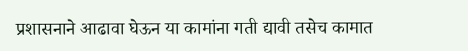प्रशासनाने आढावा घेऊन या कामांना गती द्यावी तसेच कामात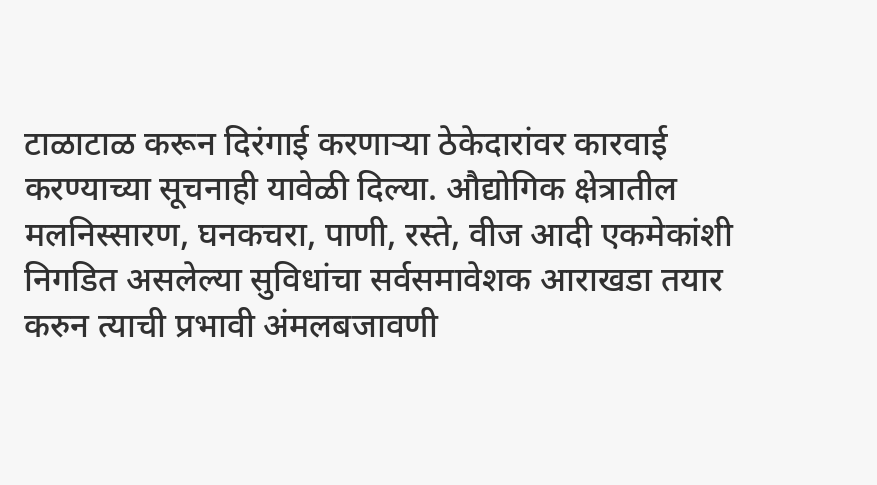टाळाटाळ करून दिरंगाई करणाऱ्या ठेकेदारांवर कारवाई करण्याच्या सूचनाही यावेळी दिल्या. औद्योगिक क्षेत्रातील मलनिस्सारण, घनकचरा, पाणी, रस्ते, वीज आदी एकमेकांशी निगडित असलेल्या सुविधांचा सर्वसमावेशक आराखडा तयार करुन त्याची प्रभावी अंमलबजावणी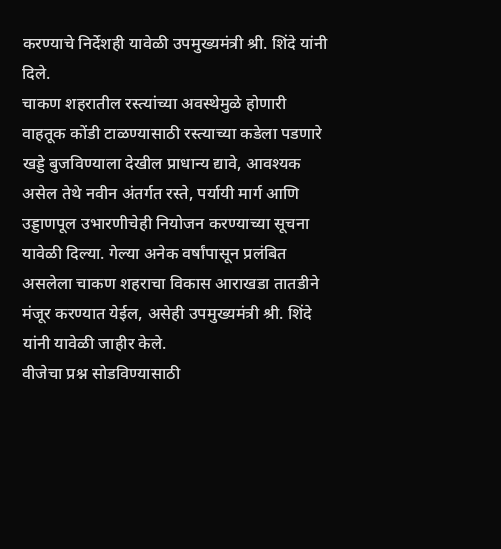करण्याचे निर्देशही यावेळी उपमुख्यमंत्री श्री. शिंदे यांनी दिले.
चाकण शहरातील रस्त्यांच्या अवस्थेमुळे होणारी वाहतूक कोंडी टाळण्यासाठी रस्त्याच्या कडेला पडणारे खड्डे बुजविण्याला देखील प्राधान्य द्यावे, आवश्यक असेल तेथे नवीन अंतर्गत रस्ते, पर्यायी मार्ग आणि उड्डाणपूल उभारणीचेही नियोजन करण्याच्या सूचना यावेळी दिल्या. गेल्या अनेक वर्षांपासून प्रलंबित असलेला चाकण शहराचा विकास आराखडा तातडीने मंजूर करण्यात येईल, असेही उपमुख्यमंत्री श्री. शिंदे यांनी यावेळी जाहीर केले.
वीजेचा प्रश्न सोडविण्यासाठी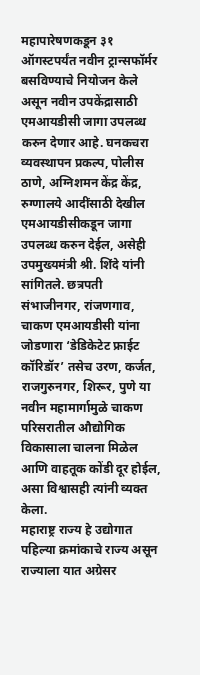महापारेषणकडून ३१ ऑगस्टपर्यंत नवीन ट्रान्सफॉर्मर बसविण्याचे नियोजन केले असून नवीन उपकेंद्रासाठी एमआयडीसी जागा उपलब्ध करुन देणार आहे. घनकचरा व्यवस्थापन प्रकल्प, पोलीस ठाणे, अग्निशमन केंद्र केंद्र, रुग्णालये आदींसाठी देखील एमआयडीसीकडून जागा उपलब्ध करुन देईल, असेही उपमुख्यमंत्री श्री. शिंदे यांनी सांगितले. छत्रपती संभाजीनगर, रांजणगाव, चाकण एमआयडीसी यांना जोडणारा ‘डेडिकेटेट फ्राईट कॉरिडॉर’ तसेच उरण, कर्जत, राजगुरुनगर, शिरूर, पुणे या नवीन महामार्गामुळे चाकण परिसरातील औद्योगिक विकासाला चालना मिळेल आणि वाहतूक कोंडी दूर होईल, असा विश्वासही त्यांनी व्यक्त केला.
महाराष्ट्र राज्य हे उद्योगात पहिल्या क्रमांकाचे राज्य असून राज्याला यात अग्रेसर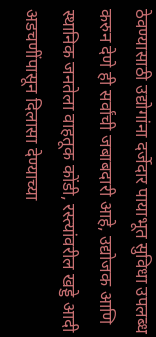ठेवण्यासाठी उद्योगांना दर्जेदार पायाभूत सुविधा उपलब्ध करुन देणे ही सर्वांची जबाबदारी आहे, उद्योजक आणि स्थानिक जनतेला वाहतूक कोंडी, रस्त्यांवरील खड्डे आदी अडचणींपासून दिलासा देण्याच्या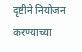दृष्टीने नियोजन करण्याच्या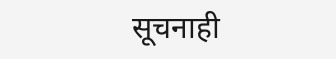सूचनाही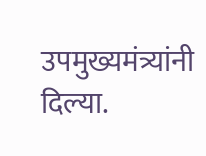उपमुख्यमंत्र्यांनी दिल्या.